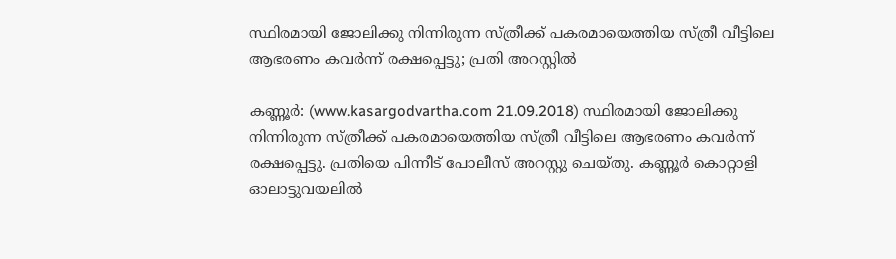സ്ഥിരമായി ജോലിക്കു നിന്നിരുന്ന സ്ത്രീക്ക് പകരമായെത്തിയ സ്ത്രീ വീട്ടിലെ ആഭരണം കവര്‍ന്ന് രക്ഷപ്പെട്ടു; പ്രതി അറസ്റ്റില്‍

കണ്ണൂര്‍: (www.kasargodvartha.com 21.09.2018) സ്ഥിരമായി ജോലിക്കു നിന്നിരുന്ന സ്ത്രീക്ക് പകരമായെത്തിയ സ്ത്രീ വീട്ടിലെ ആഭരണം കവര്‍ന്ന് രക്ഷപ്പെട്ടു. പ്രതിയെ പിന്നീട് പോലീസ് അറസ്റ്റു ചെയ്തു. കണ്ണൂര്‍ കൊറ്റാളി ഓലാട്ടുവയലില്‍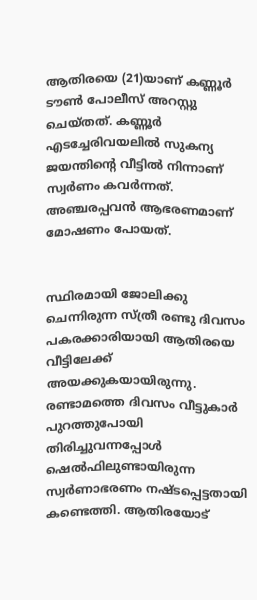ആതിരയെ (21)യാണ് കണ്ണൂര്‍ ടൗണ്‍ പോലീസ് അറസ്റ്റു ചെയ്തത്. കണ്ണൂര്‍ എടച്ചേരിവയലില്‍ സുകന്യ ജയന്തിന്റെ വീട്ടില്‍ നിന്നാണ് സ്വര്‍ണം കവര്‍ന്നത്. അഞ്ചരപ്പവന്‍ ആഭരണമാണ് മോഷണം പോയത്.


സ്ഥിരമായി ജോലിക്കു ചെന്നിരുന്ന സ്ത്രീ രണ്ടു ദിവസം പകരക്കാരിയായി ആതിരയെ വീട്ടിലേക്ക് അയക്കുകയായിരുന്നു. രണ്ടാമത്തെ ദിവസം വീട്ടുകാര്‍ പുറത്തുപോയി തിരിച്ചുവന്നപ്പോള്‍ ഷെല്‍ഫിലുണ്ടായിരുന്ന സ്വര്‍ണാഭരണം നഷ്ടപ്പെട്ടതായി കണ്ടെത്തി. ആതിരയോട്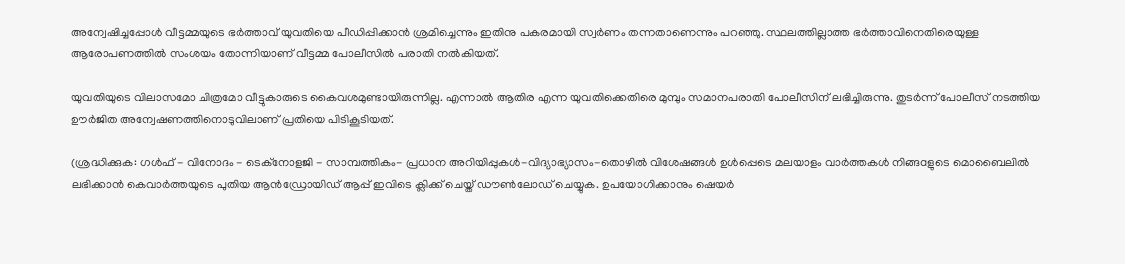അന്വേഷിച്ചപ്പോള്‍ വീട്ടമ്മയുടെ ഭര്‍ത്താവ് യുവതിയെ പീഡിപ്പിക്കാന്‍ ശ്രമിച്ചെന്നും ഇതിനു പകരമായി സ്വര്‍ണം തന്നതാണെന്നും പറഞ്ഞു. സ്ഥലത്തില്ലാത്ത ഭര്‍ത്താവിനെതിരെയുള്ള ആരോപണത്തില്‍ സംശയം തോന്നിയാണ് വീട്ടമ്മ പോലീസില്‍ പരാതി നല്‍കിയത്.

യുവതിയുടെ വിലാസമോ ചിത്രമോ വീട്ടുകാരുടെ കൈവശമുണ്ടായിരുന്നില്ല. എന്നാല്‍ ആതിര എന്ന യുവതിക്കെതിരെ മുമ്പും സമാനപരാതി പോലീസിന് ലഭിച്ചിരുന്നു. തുടര്‍ന്ന് പോലീസ് നടത്തിയ ഊര്‍ജിത അന്വേഷണത്തിനൊടുവിലാണ് പ്രതിയെ പിടികൂടിയത്.

(ശ്രദ്ധിക്കുക: ഗൾഫ് - വിനോദം - ടെക്നോളജി - സാമ്പത്തികം- പ്രധാന അറിയിപ്പുകൾ-വിദ്യാഭ്യാസം-തൊഴിൽ വിശേഷങ്ങൾ ഉൾപ്പെടെ മലയാളം വാർത്തകൾ നിങ്ങaളുടെ മൊബൈലിൽ ലഭിക്കാൻ കെവാർത്തയുടെ പുതിയ ആൻഡ്രോയിഡ് ആപ്പ് ഇവിടെ ക്ലിക്ക് ചെയ്ത് ഡൗൺലോഡ് ചെയ്യുക. ഉപയോഗിക്കാനും ഷെയർ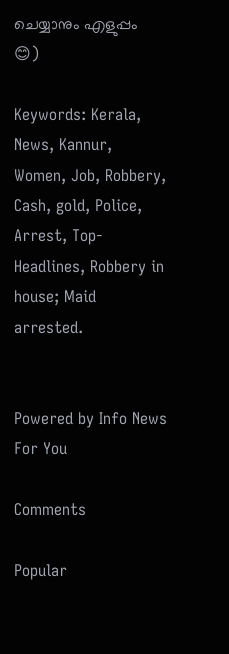ചെയ്യാനും എളുപ്പം 😊)

Keywords: Kerala, News, Kannur, Women, Job, Robbery, Cash, gold, Police, Arrest, Top-Headlines, Robbery in house; Maid arrested.


Powered by Info News For You

Comments

Popular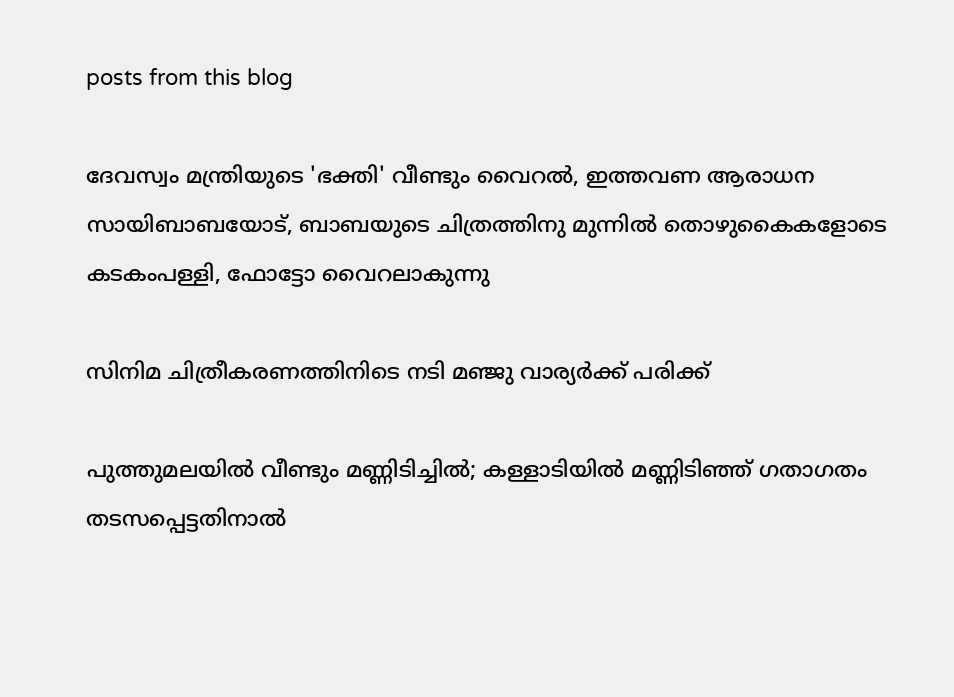posts from this blog

ദേവസ്വം മന്ത്രിയുടെ 'ഭക്തി' വീണ്ടും വൈറല്‍, ഇത്തവണ ആരാധന സായിബാബയോട്, ബാബയുടെ ചിത്രത്തിനു മുന്നില്‍ തൊഴുകൈകളോടെ കടകംപള്ളി, ഫോട്ടോ വൈറലാകുന്നു

സിനിമ ചിത്രീകരണത്തിനിടെ നടി മഞ്ജു വാര്യര്‍ക്ക് പരിക്ക്

പുത്തുമലയില്‍ വീണ്ടും മണ്ണിടിച്ചില്‍; കള്ളാടിയില്‍ മണ്ണിടിഞ്ഞ് ഗതാഗതം തടസപ്പെട്ടതിനാല്‍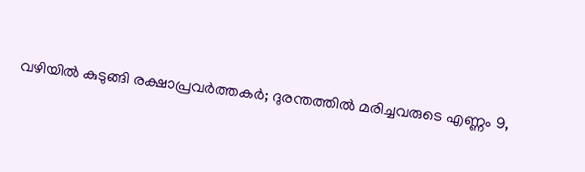വഴിയില്‍ കുടുങ്ങി രക്ഷാപ്രവര്‍ത്തകര്‍; ദുരന്തത്തില്‍ മരിച്ചവരുടെ എണ്ണം 9,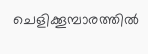ചെളിക്കൂമ്പാരത്തില്‍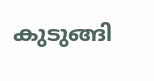കുടുങ്ങി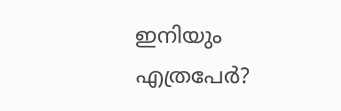ഇനിയും എത്രപേര്‍?